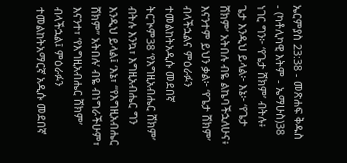ኤርምያስ 23:38 - መጽሐፍ ቅዱስ - (ካቶሊካዊ እትም - ኤማሁስ)38 ነገር ግን፦ ‘የጌታ ሸክም’ ብትሉ፥ ጌታ እንዲህ ይላል፦ እኔ፦ ‘የጌታ ሸክም’ አትበሉ ብዬ ልኬባችኋለሁና፥ እናንተም ይህን ቃል፦ ‘የጌታ ሸክም’ ብላችኋልና ምዕራፉን ተመልከትአዲሱ መደበኛ ትርጒም38 ‘የእግዚአብሔር ሸክም’ ብትሉ እንኳ፣ እግዚአብሔር ግን እንዲህ ይላል፤ ‘እኔ፣ “የእግዚአብሔር ሸክም” አትበሉ’ ብዬ ብነግራችሁም፣ እናንተ፣ ‘የእግዚአብሔር ሸክም’ ብላችኋል፤ ምዕራፉን ተመልከትአማርኛ አዲሱ መደበኛ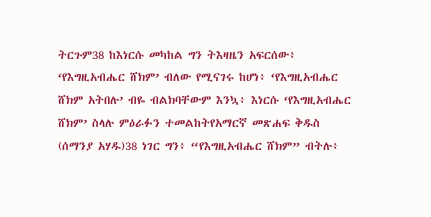ትርጉም38 ከእነርሱ መካከል ግን ትእዛዜን አፍርሰው፥ ‘የእግዚአብሔር ሸክም’ ብለው የሚናገሩ ከሆነ፥ ‘የእግዚአብሔር ሸክም አትበሉ’ ብዬ ብልክባቸውም እንኳ፥ እነርሱ ‘የእግዚአብሔር ሸክም’ ስላሉ ምዕራፉን ተመልከትየአማርኛ መጽሐፍ ቅዱስ (ሰማንያ አሃዱ)38 ነገር ግን፥ “የእግዚአብሔር ሸክም” ብትሉ፥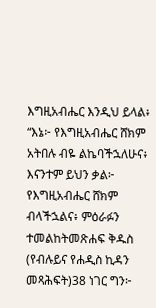እግዚአብሔር እንዲህ ይላል፥ “እኔ፦ የእግዚአብሔር ሸክም አትበሉ ብዬ ልኬባችኋለሁና፥ እናንተም ይህን ቃል፦ የእግዚአብሔር ሸክም ብላችኋልና፥ ምዕራፉን ተመልከትመጽሐፍ ቅዱስ (የብሉይና የሐዲስ ኪዳን መጻሕፍት)38 ነገር ግን፦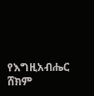የእግዚአብሔር ሸክም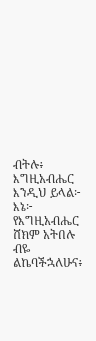ብትሉ፥ እግዚአብሔር እንዲህ ይላል፦ እኔ፦ የእግዚአብሔር ሸክም አትበሉ ብዬ ልኬባችኋለሁና፥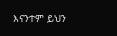እናንተም ይህን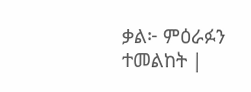ቃል፦ ምዕራፉን ተመልከት |